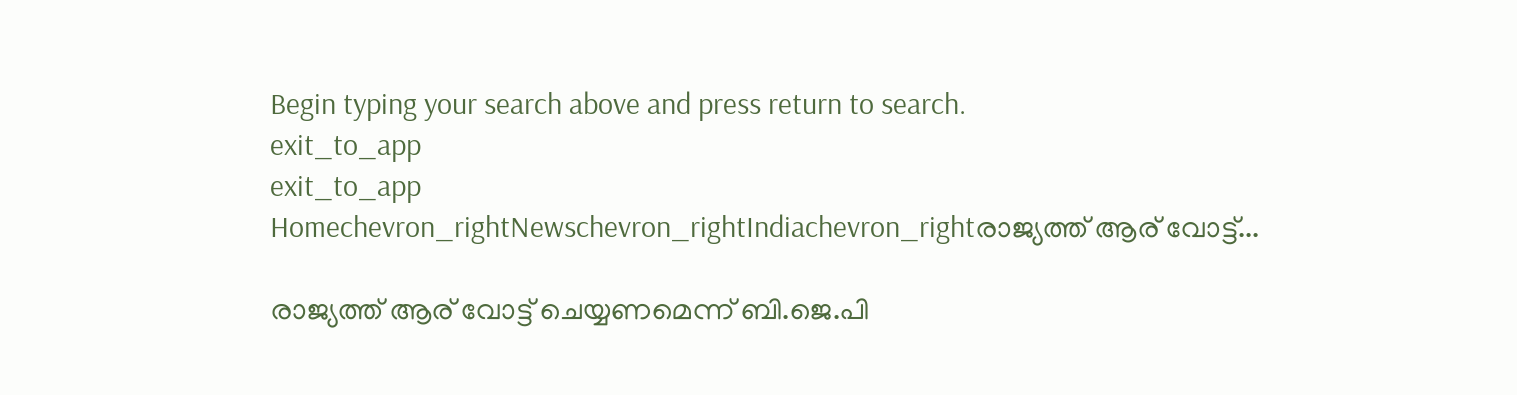Begin typing your search above and press return to search.
exit_to_app
exit_to_app
Homechevron_rightNewschevron_rightIndiachevron_rightരാജ്യത്ത് ആര് വോട്ട്...

രാജ്യത്ത് ആര് വോട്ട് ചെയ്യണമെന്ന് ബി.ജെ.പി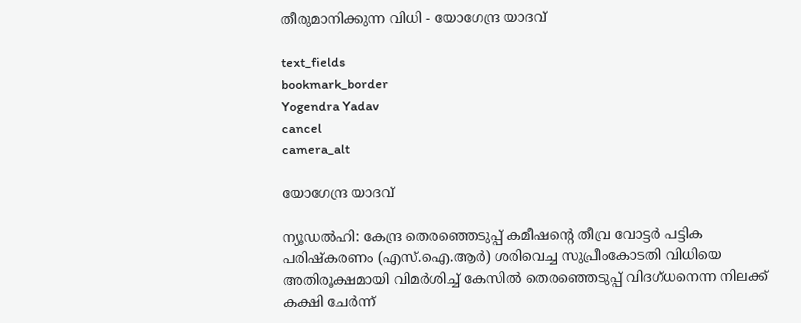തീരുമാനിക്കുന്ന വിധി - യോഗേന്ദ്ര യാദവ്

text_fields
bookmark_border
Yogendra Yadav
cancel
camera_alt

യോഗേന്ദ്ര യാദവ്

ന്യൂഡൽഹി: കേന്ദ്ര തെരഞ്ഞെടുപ്പ് കമീഷന്‍റെ തീവ്ര വോട്ടർ പട്ടിക പരിഷ്കരണം (എസ്.ഐ.ആർ) ശരിവെച്ച സുപ്രീംകോടതി വിധിയെ അതിരൂക്ഷമായി വിമർശിച്ച് കേസിൽ തെരഞ്ഞെടുപ്പ് വിദഗ്ധനെന്ന നിലക്ക് കക്ഷി ചേർന്ന്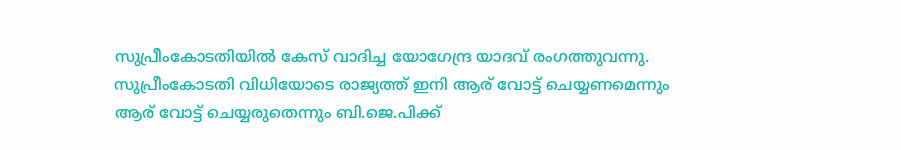സുപ്രീംകോടതിയിൽ കേസ് വാദിച്ച യോഗേന്ദ്ര യാദവ് രംഗത്തുവന്നു. സുപ്രീംകോടതി വിധിയോടെ രാജ്യത്ത് ഇനി ആര് വോട്ട് ചെയ്യണമെന്നും ആര് വോട്ട് ചെയ്യരുതെന്നും ബി.ജെ.പിക്ക്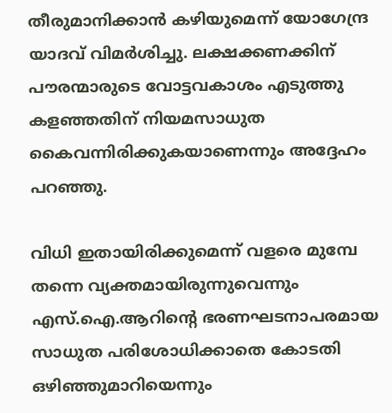തീരുമാനിക്കാൻ കഴിയുമെന്ന് യോഗേന്ദ്ര യാദവ് വിമർശിച്ചു. ലക്ഷക്കണക്കിന് പൗരന്മാരുടെ വോട്ടവകാശം എടുത്തു കളഞ്ഞതിന് നിയമസാധുത കൈവന്നിരിക്കുകയാണെന്നും അദ്ദേഹം പറഞ്ഞു.

വിധി ഇതായിരിക്കുമെന്ന് വളരെ മുമ്പേ തന്നെ വ്യക്തമായിരുന്നുവെന്നും എസ്.ഐ.ആറിന്‍റെ ഭരണഘടനാപരമായ സാധുത പരിശോധിക്കാതെ കോടതി ഒഴിഞ്ഞുമാറിയെന്നും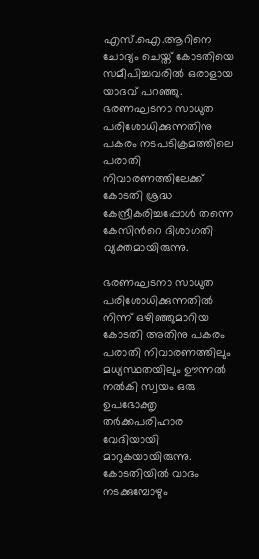എസ്.ഐ.ആറിനെ ചോദ്യം ചെയ്ത് കോടതിയെ സമീപിച്ചവരിൽ ഒരാളായ യാദവ് പറഞ്ഞു. ഭരണഘടനാ സാധുത പരിശോധിക്കുന്നതിനു പകരം നടപടിക്രമത്തിലെ പരാതി നിവാരണത്തിലേക്ക് കോടതി ശ്രദ്ധ കേന്ദ്രീകരിച്ചപ്പോൾ തന്നെ കേസിന്‍റെ ദിശാഗതി വ്യക്തമായിരുന്നു.

ഭരണഘടനാ സാധുത പരിശോധിക്കുന്നതിൽ നിന്ന് ഒഴിഞ്ഞുമാറിയ കോടതി അതിനു പകരം പരാതി നിവാരണത്തിലും മധ്യസ്ഥതയിലും ഊന്നൽ നൽകി സ്വയം ഒരു ഉപഭോക്തൃ തർക്കപരിഹാര വേദിയായി മാറുകയായിരുന്നു. കോടതിയിൽ വാദം നടക്കുമ്പോഴും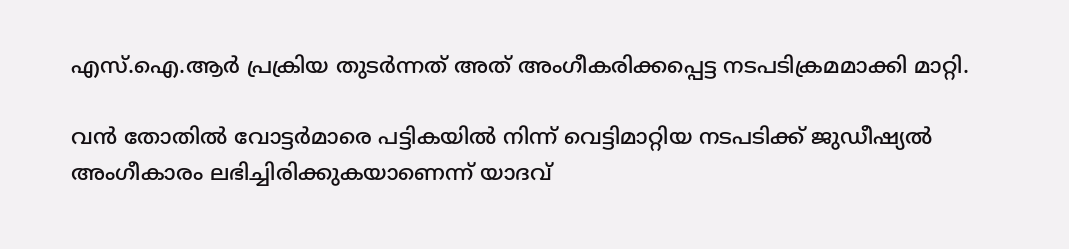എസ്.ഐ.ആർ പ്രക്രിയ തുടർന്നത് അത് അംഗീകരിക്കപ്പെട്ട നടപടിക്രമമാക്കി മാറ്റി.

വൻ തോതിൽ വോട്ടർമാരെ പട്ടികയിൽ നിന്ന് വെട്ടിമാറ്റിയ നടപടിക്ക് ജുഡീഷ്യൽ അംഗീകാരം ലഭിച്ചിരിക്കുകയാണെന്ന് യാദവ്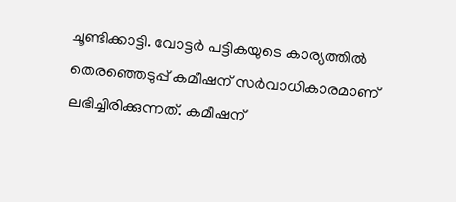ചൂണ്ടിക്കാട്ടി. വോട്ടർ പട്ടികയുടെ കാര്യത്തിൽ തെരഞ്ഞെടുപ്പ് കമീഷന് സർവാധികാരമാണ് ലഭിച്ചിരിക്കുന്നത്. കമീഷന്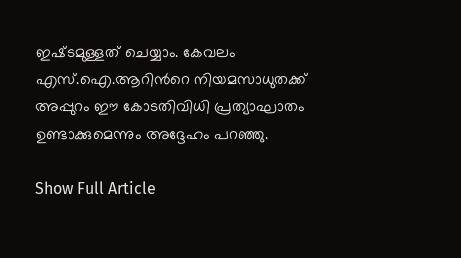ഇഷ്‍ടമുള്ളത് ചെയ്യാം. കേവലം എസ്.ഐ.ആറിന്‍റെ നിയമസാധുതക്ക് അപ്പുറം ഈ കോടതിവിധി പ്രത്യാഘാതം ഉണ്ടാക്കുമെന്നും അദ്ദേഹം പറഞ്ഞു.

Show Full Article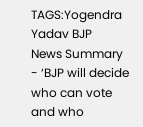TAGS:Yogendra Yadav BJP
News Summary - ‘BJP will decide who can vote and who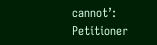cannot’: Petitioner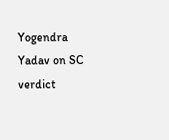Yogendra Yadav on SC verdict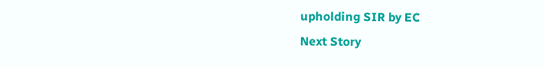upholding SIR by EC
Next Story